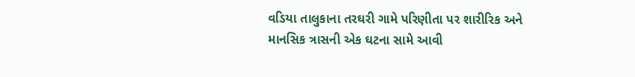વડિયા તાલુકાના તરઘરી ગામે પરિણીતા પર શારીરિક અને માનસિક ત્રાસની એક ઘટના સામે આવી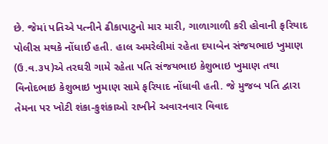છે. જેમાં પતિએ પત્નીને ઢીકાપાટુનો માર મારી, ગાળાગાળી કરી હોવાની ફરિયાદ પોલીસ મથકે નોંધાઈ હતી. હાલ અમરેલીમાં રહેતા દયાબેન સંજયભાઇ ખુમાણ (ઉ.વ.૩૫)એ તરઘરી ગામે રહેતા પતિ સંજયભાઇ કેશુભાઇ ખુમાણ તથા વિનોદભાઇ કેશુભાઇ ખુમાણ સામે ફરિયાદ નોંધાવી હતી. જે મુજબ પતિ દ્વારા તેમના પર ખોટી શંકા-કુશંકાઓ રાખીને અવારનવાર વિવાદ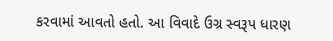કરવામાં આવતો હતો. આ વિવાદે ઉગ્ર સ્વરૂપ ધારણ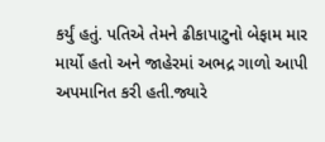કર્યું હતું. પતિએ તેમને ઢીકાપાટુનો બેફામ માર માર્યો હતો અને જાહેરમાં અભદ્ર ગાળો આપી અપમાનિત કરી હતી.જ્યારે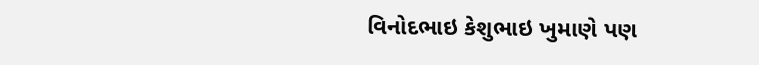વિનોદભાઇ કેશુભાઇ ખુમાણે પણ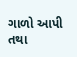ગાળો આપી તથા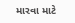મારવા માટે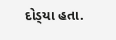દોડ્‌યા હતા.